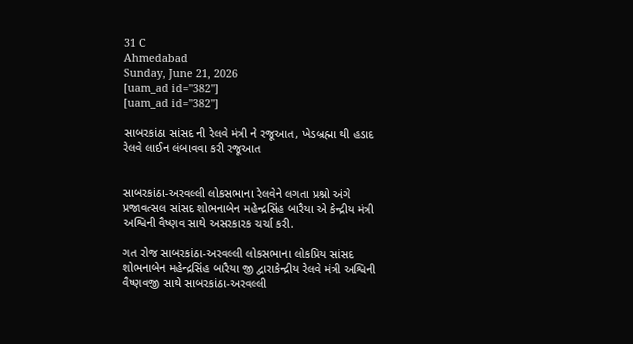31 C
Ahmedabad
Sunday, June 21, 2026
[uam_ad id="382"]
[uam_ad id="382"]

સાબરકાંઠા સાંસદ ની રેલવે મંત્રી ને રજૂઆત, ખેડબ્રહ્મા થી હડાદ રેલવે લાઈન લંબાવવા કરી રજૂઆત


સાબરકાંઠા-અરવલ્લી લોકસભાના રેલવેને લગતા પ્રશ્નો અંગે પ્રજાવત્સલ સાંસદ શોભનાબેન મહેન્દ્રસિંહ બારૈયા એ કેન્દ્રીય મંત્રી અશ્વિની વૈષ્ણવ સાથે અસરકારક ચર્ચા કરી.

ગત રોજ સાબરકાંઠા-અરવલ્લી લોકસભાના લોકપ્રિય સાંસદ શોભનાબેન મહેન્દ્રસિંહ બારૈયા જી દ્વારાકેન્દ્રીય રેલવે મંત્રી અશ્વિની વૈષ્ણવજી સાથે સાબરકાંઠા-અરવલ્લી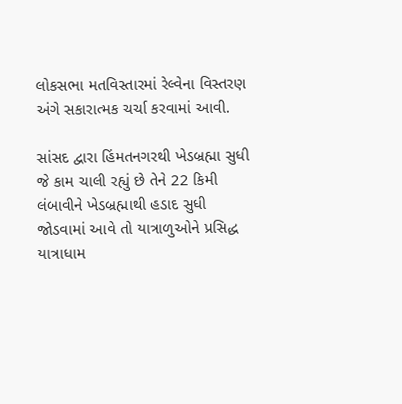લોકસભા મતવિસ્તારમાં રેલ્વેના વિસ્તરણ અંગે સકારાત્મક ચર્ચા કરવામાં આવી.

સાંસદ દ્વારા હિંમતનગરથી ખેડબ્રહ્મા સુધી જે કામ ચાલી રહ્યું છે તેને 22 કિમી લંબાવીને ખેડબ્રહ્માથી હડાદ સુધી જોડવામાં આવે તો યાત્રાળુઓને પ્રસિદ્ધ યાત્રાધામ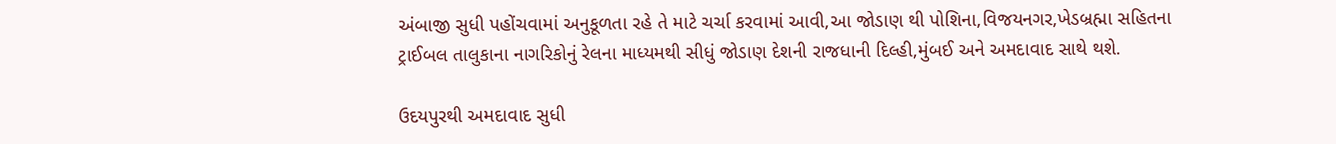અંબાજી સુધી પહોંચવામાં અનુકૂળતા રહે તે માટે ચર્ચા કરવામાં આવી,આ જોડાણ થી પોશિના,વિજયનગર,ખેડબ્રહ્મા સહિતના ટ્રાઈબલ તાલુકાના નાગરિકોનું રેલના માધ્યમથી સીધું જોડાણ દેશની રાજધાની દિલ્હી,મુંબઈ અને અમદાવાદ સાથે થશે.

ઉદયપુરથી અમદાવાદ સુધી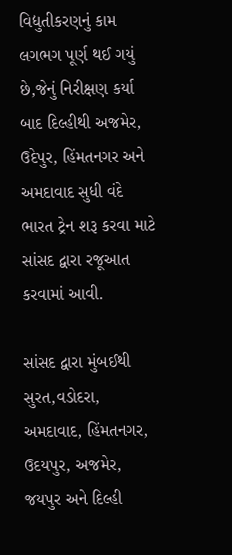વિદ્યુતીકરણનું કામ લગભગ પૂર્ણ થઈ ગયું છે,જેનું નિરીક્ષણ કર્યા બાદ દિલ્હીથી અજમેર, ઉદેપુર, હિંમતનગર અને અમદાવાદ સુધી વંદે ભારત ટ્રેન શરૂ કરવા માટે સાંસદ દ્વારા રજૂઆત કરવામાં આવી.

સાંસદ દ્વારા મુંબઈથી સુરત,વડોદરા, અમદાવાદ, હિંમતનગર, ઉદયપુર, અજમેર, જયપુર અને દિલ્હી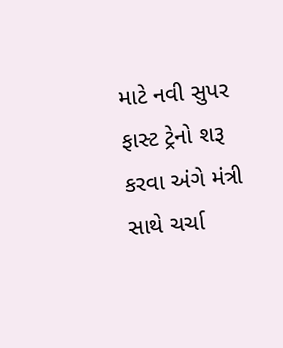માટે નવી સુપર ફાસ્ટ ટ્રેનો શરૂ કરવા અંગે મંત્રી સાથે ચર્ચા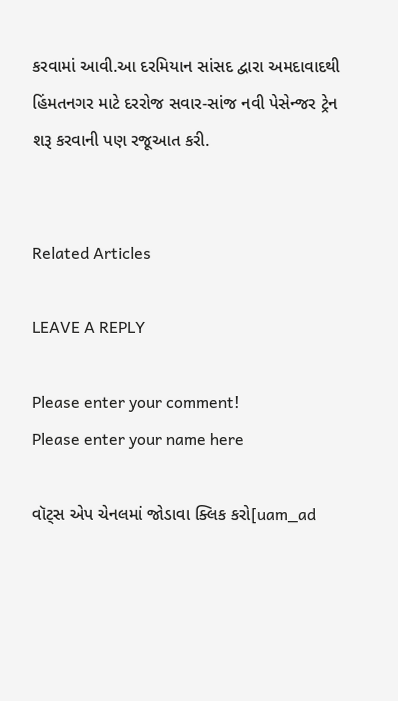કરવામાં આવી.આ દરમિયાન સાંસદ દ્વારા અમદાવાદથી હિંમતનગર માટે દરરોજ સવાર-સાંજ નવી પેસેન્જર ટ્રેન શરૂ કરવાની પણ રજૂઆત કરી.


Related Articles

LEAVE A REPLY

Please enter your comment!
Please enter your name here

વૉટ્સ એપ ચેનલમાં જોડાવા ક્લિક કરો[uam_ad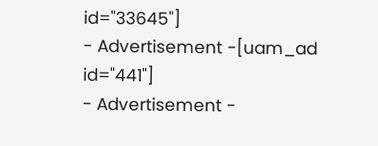id="33645"]
- Advertisement -[uam_ad id="441"]
- Advertisement -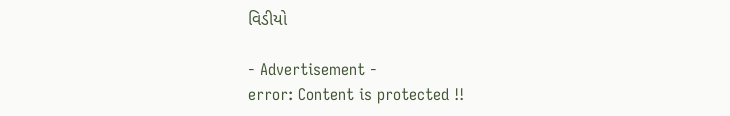વિડીયો

- Advertisement -
error: Content is protected !!